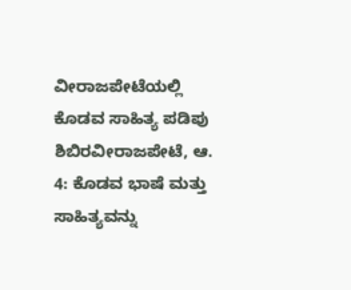ವೀರಾಜಪೇಟೆಯಲ್ಲಿ ಕೊಡವ ಸಾಹಿತ್ಯ ಪಡಿಪು ಶಿಬಿರವೀರಾಜಪೇಟೆ, ಆ. 4: ಕೊಡವ ಭಾಷೆ ಮತ್ತು ಸಾಹಿತ್ಯವನ್ನು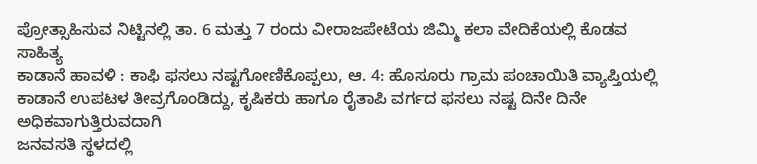ಪ್ರೋತ್ಸಾಹಿಸುವ ನಿಟ್ಟಿನಲ್ಲಿ ತಾ. 6 ಮತ್ತು 7 ರಂದು ವೀರಾಜಪೇಟೆಯ ಜಿಮ್ಮಿ ಕಲಾ ವೇದಿಕೆಯಲ್ಲಿ ಕೊಡವ ಸಾಹಿತ್ಯ
ಕಾಡಾನೆ ಹಾವಳಿ : ಕಾಫಿ ಫಸಲು ನಷ್ಟಗೋಣಿಕೊಪ್ಪಲು, ಆ. 4: ಹೊಸೂರು ಗ್ರಾಮ ಪಂಚಾಯಿತಿ ವ್ಯಾಪ್ತಿಯಲ್ಲಿ ಕಾಡಾನೆ ಉಪಟಳ ತೀವ್ರಗೊಂಡಿದ್ದು, ಕೃಷಿಕರು ಹಾಗೂ ರೈತಾಪಿ ವರ್ಗದ ಫಸಲು ನಷ್ಟ ದಿನೇ ದಿನೇ ಅಧಿಕವಾಗುತ್ತಿರುವದಾಗಿ
ಜನವಸತಿ ಸ್ಥಳದಲ್ಲಿ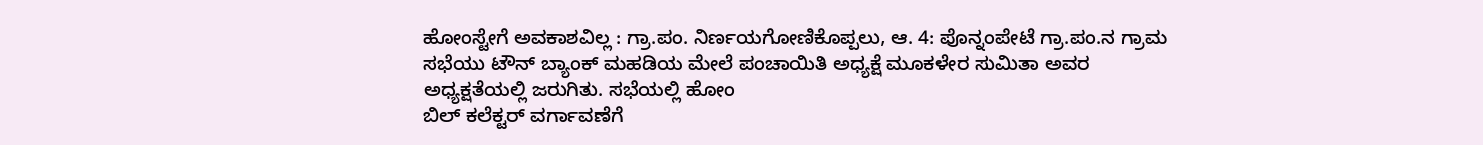ಹೋಂಸ್ಟೇಗೆ ಅವಕಾಶವಿಲ್ಲ : ಗ್ರಾ.ಪಂ. ನಿರ್ಣಯಗೋಣಿಕೊಪ್ಪಲು, ಆ. 4: ಪೊನ್ನಂಪೇಟೆ ಗ್ರಾ.ಪಂ.ನ ಗ್ರಾಮ ಸಭೆಯು ಟೌನ್ ಬ್ಯಾಂಕ್ ಮಹಡಿಯ ಮೇಲೆ ಪಂಚಾಯಿತಿ ಅಧ್ಯಕ್ಷೆ ಮೂಕಳೇರ ಸುಮಿತಾ ಅವರ ಅಧ್ಯಕ್ಷತೆಯಲ್ಲಿ ಜರುಗಿತು. ಸಭೆಯಲ್ಲಿ ಹೋಂ
ಬಿಲ್ ಕಲೆಕ್ಟರ್ ವರ್ಗಾವಣೆಗೆ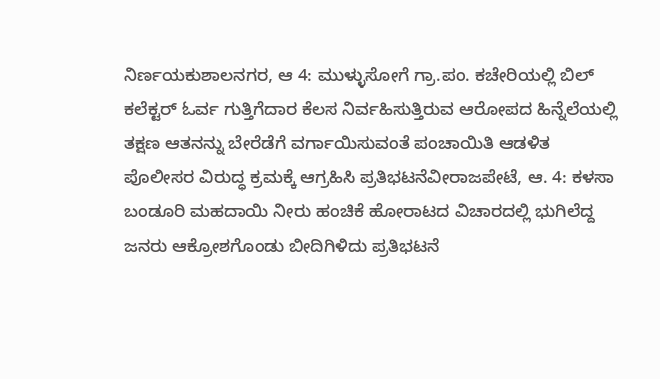ನಿರ್ಣಯಕುಶಾಲನಗರ, ಆ 4: ಮುಳ್ಳುಸೋಗೆ ಗ್ರಾ.ಪಂ. ಕಚೇರಿಯಲ್ಲಿ ಬಿಲ್ ಕಲೆಕ್ಟರ್ ಓರ್ವ ಗುತ್ತಿಗೆದಾರ ಕೆಲಸ ನಿರ್ವಹಿಸುತ್ತಿರುವ ಆರೋಪದ ಹಿನ್ನೆಲೆಯಲ್ಲಿ ತಕ್ಷಣ ಆತನನ್ನು ಬೇರೆಡೆಗೆ ವರ್ಗಾಯಿಸುವಂತೆ ಪಂಚಾಯಿತಿ ಆಡಳಿತ
ಪೊಲೀಸರ ವಿರುದ್ಧ ಕ್ರಮಕ್ಕೆ ಆಗ್ರಹಿಸಿ ಪ್ರತಿಭಟನೆವೀರಾಜಪೇಟೆ, ಆ. 4: ಕಳಸಾ ಬಂಡೂರಿ ಮಹದಾಯಿ ನೀರು ಹಂಚಿಕೆ ಹೋರಾಟದ ವಿಚಾರದಲ್ಲಿ ಭುಗಿಲೆದ್ದ ಜನರು ಆಕ್ರೋಶಗೊಂಡು ಬೀದಿಗಿಳಿದು ಪ್ರತಿಭಟನೆ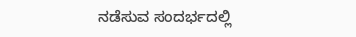ನಡೆಸುವ ಸಂದರ್ಭದಲ್ಲಿ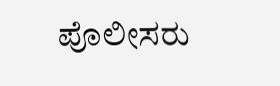ಪೊಲೀಸರು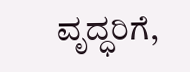ವೃದ್ಧರಿಗೆ,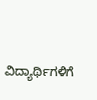ವಿದ್ಯಾರ್ಥಿಗಳಿಗೆ